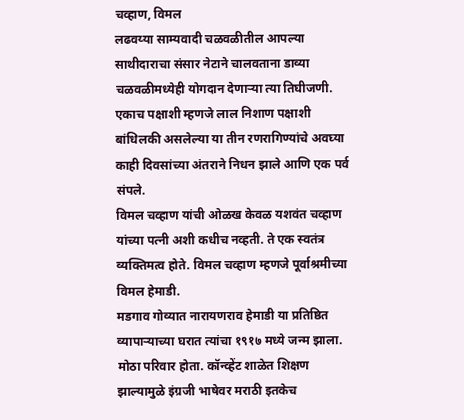चव्हाण, विमल
लढवय्या साम्यवादी चळवळीतील आपल्या साथीदाराचा संसार नेटाने चालवताना डाव्या चळवळीमध्येही योगदान देणाऱ्या त्या तिघीजणी. एकाच पक्षाशी म्हणजे लाल निशाण पक्षाशी बांधिलकी असलेल्या या तीन रणरागिण्यांचे अवघ्या काही दिवसांच्या अंतराने निधन झाले आणि एक पर्व संपले.
विमल चव्हाण यांची ओळख केवळ यशवंत चव्हाण यांच्या पत्नी अशी कधीच नव्हती. ते एक स्वतंत्र व्यक्तिमत्व होते. विमल चव्हाण म्हणजे पूर्वाश्रमीच्या विमल हेमाडी.
मडगाव गोव्यात नारायणराव हेमाडी या प्रतिष्ठित व्यापाऱ्याच्या घरात त्यांचा १९१७ मध्ये जन्म झाला. मोठा परिवार होता. कॉन्व्हेंट शाळेत शिक्षण झाल्यामुळे इंग्रजी भाषेवर मराठी इतकेच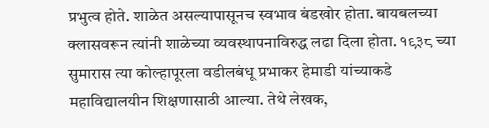प्रभुत्व होते. शाळेत असल्यापासूनच स्वभाव बंडखोर होता. बायबलच्या क्लासवरून त्यांनी शाळेच्या व्यवस्थापनाविरुद्ध लढा दिला होता. १९३८ च्या सुमारास त्या कोल्हापूरला वडीलबंधू प्रभाकर हेमाडी यांच्याकडे महाविद्यालयीन शिक्षणासाठी आल्या. तेथे लेखक,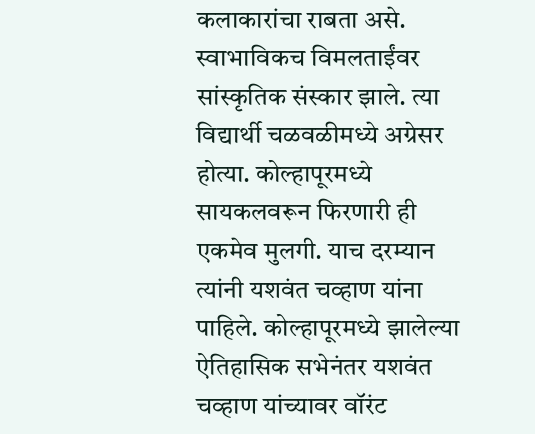कलाकारांचा राबता असे. स्वाभाविकच विमलताईंवर सांस्कृतिक संस्कार झाले. त्या विद्यार्थी चळवळीमध्ये अग्रेसर होत्या. कोल्हापूरमध्ये सायकलवरून फिरणारी ही एकमेव मुलगी. याच दरम्यान त्यांनी यशवंत चव्हाण यांना पाहिले. कोल्हापूरमध्ये झालेल्या ऐतिहासिक सभेनंतर यशवंत चव्हाण यांच्यावर वॉरंट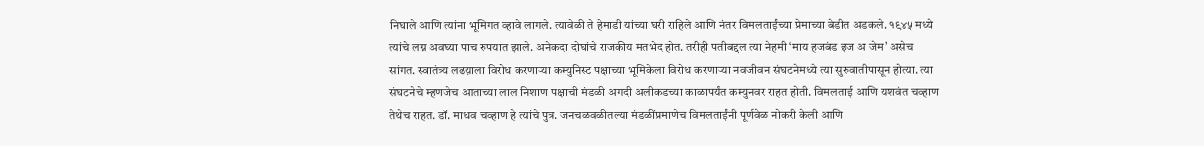निघाले आणि त्यांना भूमिगत व्हावे लागले. त्यावेळी ते हेमाडी यांच्या घरी राहिले आणि नंतर विमलताईंच्या प्रेमाच्या बेडीत अडकले. १९४५ मध्ये त्यांचे लग्न अवघ्या पाच रुपयात झाले. अनेकदा दोघांचे राजकीय मतभेद होत. तरीही पतीबद्दल त्या नेहमी ‘माय हजबंड इज अ जेम’ असेच सांगत. स्वातंत्र्य लढय़ाला विरोध करणाऱ्या कम्युनिस्ट पक्षाच्या भूमिकेला विरोध करणाऱ्या नवजीवन संघटनेमध्ये त्या सुरुवातीपासून होत्या. त्या संघटनेचे म्हणजेच आताच्या लाल निशाण पक्षाची मंडळी अगदी अलीकडच्या काळापर्यंत कम्युनवर राहत होती. विमलताई आणि यशवंत चव्हाण तेथेच राहत. डॉ. माधव चव्हाण हे त्यांचे पुत्र. जनचळवळीतल्या मंडळींप्रमाणेच विमलताईंनी पूर्णवेळ नोकरी केली आणि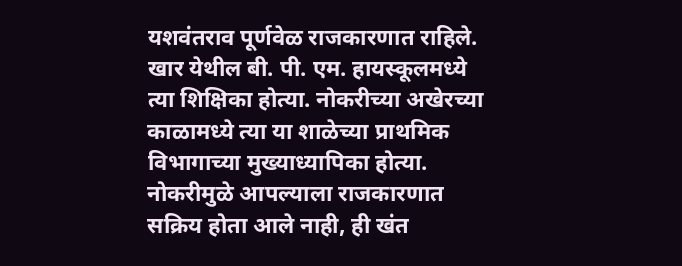यशवंतराव पूर्णवेळ राजकारणात राहिले. खार येथील बी. पी. एम. हायस्कूलमध्ये त्या शिक्षिका होत्या. नोकरीच्या अखेरच्या काळामध्ये त्या या शाळेच्या प्राथमिक विभागाच्या मुख्याध्यापिका होत्या. नोकरीमुळे आपल्याला राजकारणात सक्रिय होता आले नाही, ही खंत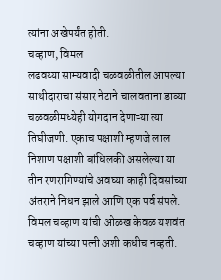त्यांना अखेपर्यंत होती.
चव्हाण, विमल
लढवय्या साम्यवादी चळवळीतील आपल्या साथीदाराचा संसार नेटाने चालवताना डाव्या चळवळीमध्येही योगदान देणाऱ्या त्या तिघीजणी. एकाच पक्षाशी म्हणजे लाल निशाण पक्षाशी बांधिलकी असलेल्या या तीन रणरागिण्यांचे अवघ्या काही दिवसांच्या अंतराने निधन झाले आणि एक पर्व संपले.
विमल चव्हाण यांची ओळख केवळ यशवंत चव्हाण यांच्या पत्नी अशी कधीच नव्हती.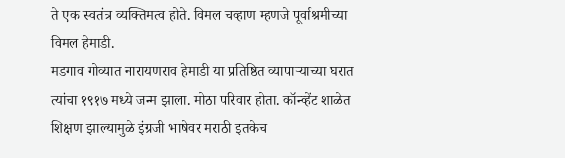ते एक स्वतंत्र व्यक्तिमत्व होते. विमल चव्हाण म्हणजे पूर्वाश्रमीच्या विमल हेमाडी.
मडगाव गोव्यात नारायणराव हेमाडी या प्रतिष्ठित व्यापाऱ्याच्या घरात त्यांचा १९१७ मध्ये जन्म झाला. मोठा परिवार होता. कॉन्व्हेंट शाळेत शिक्षण झाल्यामुळे इंग्रजी भाषेवर मराठी इतकेच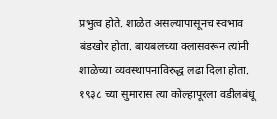प्रभुत्व होते. शाळेत असल्यापासूनच स्वभाव बंडखोर होता. बायबलच्या क्लासवरून त्यांनी शाळेच्या व्यवस्थापनाविरुद्ध लढा दिला होता. १९३८ च्या सुमारास त्या कोल्हापूरला वडीलबंधू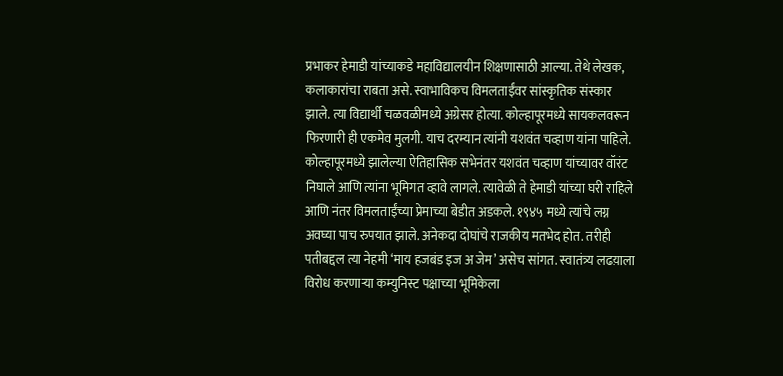प्रभाकर हेमाडी यांच्याकडे महाविद्यालयीन शिक्षणासाठी आल्या. तेथे लेखक, कलाकारांचा राबता असे. स्वाभाविकच विमलताईंवर सांस्कृतिक संस्कार झाले. त्या विद्यार्थी चळवळीमध्ये अग्रेसर होत्या. कोल्हापूरमध्ये सायकलवरून फिरणारी ही एकमेव मुलगी. याच दरम्यान त्यांनी यशवंत चव्हाण यांना पाहिले. कोल्हापूरमध्ये झालेल्या ऐतिहासिक सभेनंतर यशवंत चव्हाण यांच्यावर वॉरंट निघाले आणि त्यांना भूमिगत व्हावे लागले. त्यावेळी ते हेमाडी यांच्या घरी राहिले आणि नंतर विमलताईंच्या प्रेमाच्या बेडीत अडकले. १९४५ मध्ये त्यांचे लग्न अवघ्या पाच रुपयात झाले. अनेकदा दोघांचे राजकीय मतभेद होत. तरीही पतीबद्दल त्या नेहमी ‘माय हजबंड इज अ जेम’ असेच सांगत. स्वातंत्र्य लढय़ाला विरोध करणाऱ्या कम्युनिस्ट पक्षाच्या भूमिकेला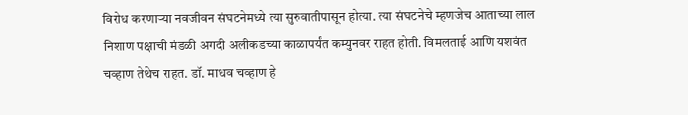विरोध करणाऱ्या नवजीवन संघटनेमध्ये त्या सुरुवातीपासून होत्या. त्या संघटनेचे म्हणजेच आताच्या लाल निशाण पक्षाची मंडळी अगदी अलीकडच्या काळापर्यंत कम्युनवर राहत होती. विमलताई आणि यशवंत चव्हाण तेथेच राहत. डॉ. माधव चव्हाण हे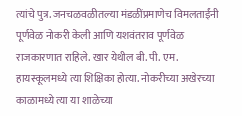त्यांचे पुत्र. जनचळवळीतल्या मंडळींप्रमाणेच विमलताईंनी पूर्णवेळ नोकरी केली आणि यशवंतराव पूर्णवेळ राजकारणात राहिले. खार येथील बी. पी. एम. हायस्कूलमध्ये त्या शिक्षिका होत्या. नोकरीच्या अखेरच्या काळामध्ये त्या या शाळेच्या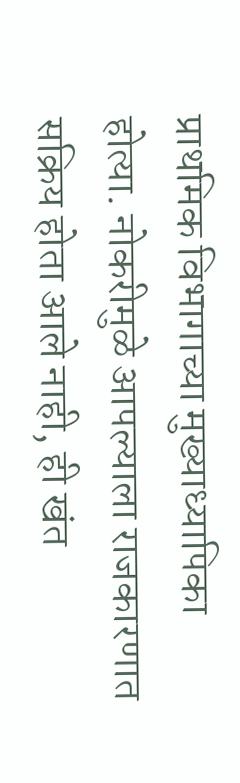प्राथमिक विभागाच्या मुख्याध्यापिका होत्या. नोकरीमुळे आपल्याला राजकारणात सक्रिय होता आले नाही, ही खंत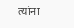त्यांना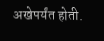अखेपर्यंत होती.